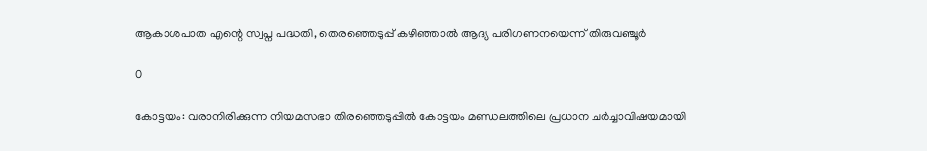ആകാശപാത എന്റെ സ്വപ്ന പദ്ധതി, തെരഞ്ഞെടുപ്പ് കഴിഞ്ഞാൽ ആദ്യ പരിഗണനയെന്ന് തിരുവഞ്ചൂർ

0

കോട്ടയം: വരാനിരിക്കുന്ന നിയമസഭാ തിരഞ്ഞെടുപ്പിൽ കോട്ടയം മണ്ഡലത്തിലെ പ്രധാന ചർച്ചാവിഷയമായി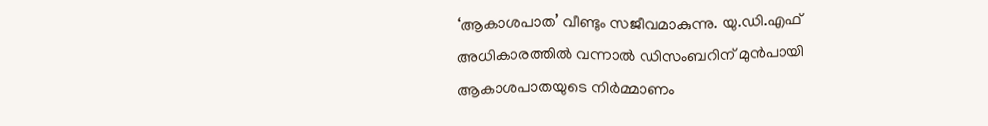‘ആകാശപാത’ വീണ്ടും സജീവമാകുന്നു. യു.ഡി.എഫ് അധികാരത്തിൽ വന്നാൽ ഡിസംബറിന് മുൻപായി ആകാശപാതയുടെ നിർമ്മാണം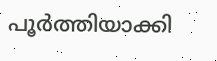പൂർത്തിയാക്കി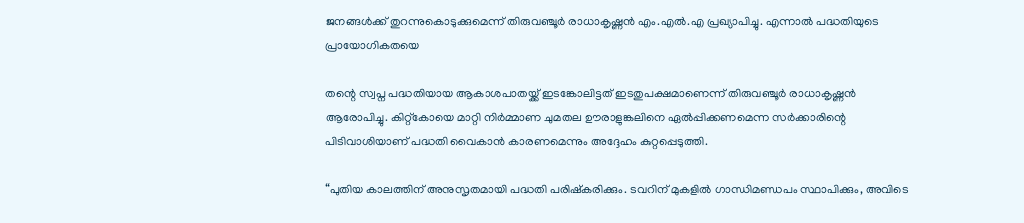ജനങ്ങൾക്ക് തുറന്നുകൊടുക്കുമെന്ന് തിരുവഞ്ചൂർ രാധാകൃഷ്ണൻ എം.എൽ.എ പ്രഖ്യാപിച്ചു. എന്നാൽ പദ്ധതിയുടെ പ്രായോഗികതയെ

തന്റെ സ്വപ്ന പദ്ധതിയായ ആകാശപാതയ്ക്ക് ഇടങ്കോലിട്ടത് ഇടതുപക്ഷമാണെന്ന് തിരുവഞ്ചൂർ രാധാകൃഷ്ണൻ ആരോപിച്ചു. കിറ്റ്കോയെ മാറ്റി നിർമ്മാണ ചുമതല ഊരാളുങ്കലിനെ ഏൽപ്പിക്കണമെന്ന സർക്കാരിന്റെ പിടിവാശിയാണ് പദ്ധതി വൈകാൻ കാരണമെന്നും അദ്ദേഹം കുറ്റപ്പെടുത്തി.

“പുതിയ കാലത്തിന് അനുസൃതമായി പദ്ധതി പരിഷ്കരിക്കും. ടവറിന് മുകളിൽ ഗാന്ധിമണ്ഡപം സ്ഥാപിക്കും, അവിടെ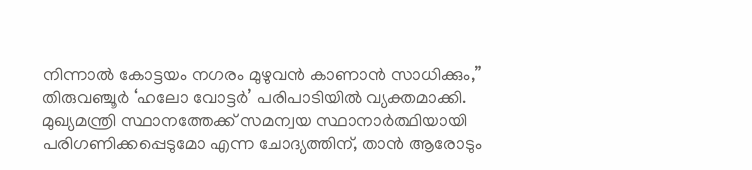നിന്നാൽ കോട്ടയം നഗരം മുഴുവൻ കാണാൻ സാധിക്കും,” തിരുവഞ്ചൂർ ‘ഹലോ വോട്ടർ’ പരിപാടിയിൽ വ്യക്തമാക്കി. മുഖ്യമന്ത്രി സ്ഥാനത്തേക്ക് സമന്വയ സ്ഥാനാർത്ഥിയായി പരിഗണിക്കപ്പെടുമോ എന്ന ചോദ്യത്തിന്, താൻ ആരോടും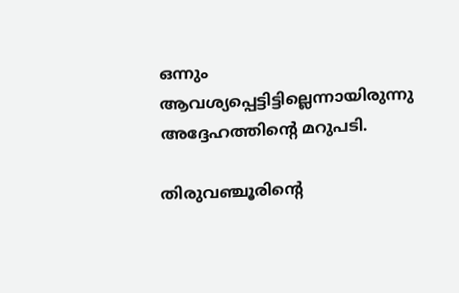ഒന്നും ആവശ്യപ്പെട്ടിട്ടില്ലെന്നായിരുന്നു അദ്ദേഹത്തിന്റെ മറുപടി.

തിരുവഞ്ചൂരിന്റെ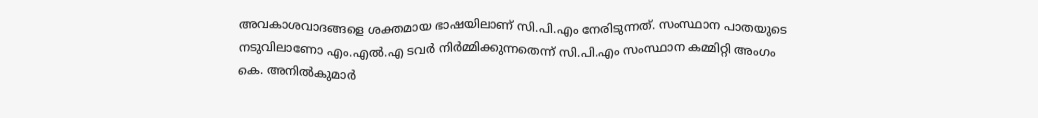അവകാശവാദങ്ങളെ ശക്തമായ ഭാഷയിലാണ് സി.പി.എം നേരിടുന്നത്. സംസ്ഥാന പാതയുടെ നടുവിലാണോ എം.എൽ.എ ടവർ നിർമ്മിക്കുന്നതെന്ന് സി.പി.എം സംസ്ഥാന കമ്മിറ്റി അംഗം കെ. അനിൽകുമാർ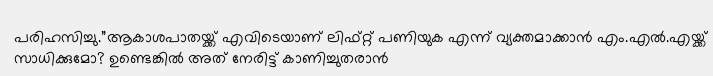പരിഹസിച്ചു.”ആകാശപാതയ്ക്ക് എവിടെയാണ് ലിഫ്റ്റ് പണിയുക എന്ന് വ്യക്തമാക്കാൻ എം.എൽ.എയ്ക്ക് സാധിക്കുമോ? ഉണ്ടെങ്കിൽ അത് നേരിട്ട് കാണിച്ചുതരാൻ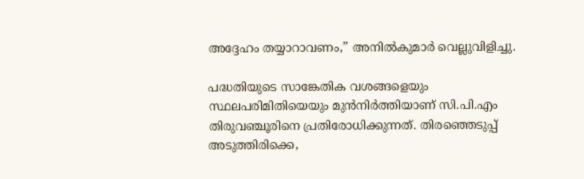അദ്ദേഹം തയ്യാറാവണം,” അനിൽകുമാർ വെല്ലുവിളിച്ചു.

പദ്ധതിയുടെ സാങ്കേതിക വശങ്ങളെയും സ്ഥലപരിമിതിയെയും മുൻനിർത്തിയാണ് സി.പി.എം തിരുവഞ്ചൂരിനെ പ്രതിരോധിക്കുന്നത്. തിരഞ്ഞെടുപ്പ് അടുത്തിരിക്കെ,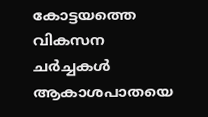കോട്ടയത്തെ വികസന ചർച്ചകൾ ആകാശപാതയെ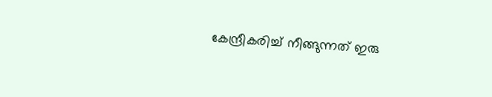കേന്ദ്രീകരിച്ച് നീങ്ങുന്നത് ഇരു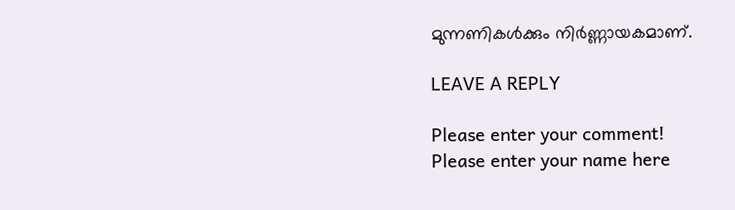മുന്നണികൾക്കും നിർണ്ണായകമാണ്.

LEAVE A REPLY

Please enter your comment!
Please enter your name here